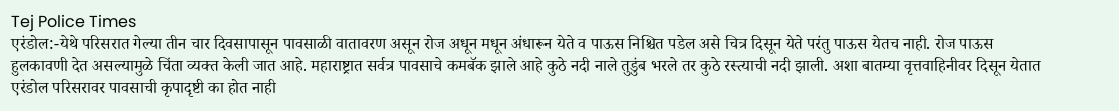Tej Police Times
एरंडोल:-येथे परिसरात गेल्या तीन चार दिवसापासून पावसाळी वातावरण असून रोज अधून मधून अंधारून येते व पाऊस निश्चित पडेल असे चित्र दिसून येते परंतु पाऊस येतच नाही. रोज पाऊस हुलकावणी देत असल्यामुळे चिंता व्यक्त केली जात आहे. महाराष्ट्रात सर्वत्र पावसाचे कमबॅक झाले आहे कुठे नदी नाले तुडुंब भरले तर कुठे रस्त्याची नदी झाली. अशा बातम्या वृत्तवाहिनीवर दिसून येतात एरंडोल परिसरावर पावसाची कृपादृष्टी का होत नाही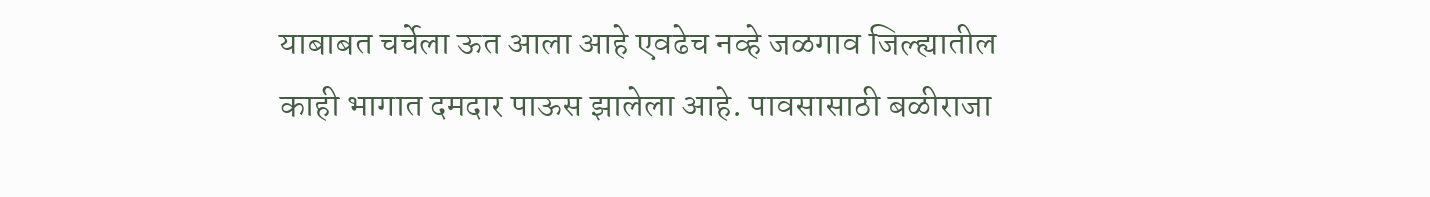याबाबत चर्चेला ऊत आला आहे एवढेच नव्हे जळगाव जिल्ह्यातील काही भागात दमदार पाऊस झालेला आहे. पावसासाठी बळीराजा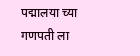पद्मालया च्या गणपती ला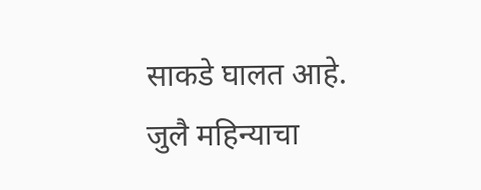साकडे घालत आहे.
जुलै महिन्याचा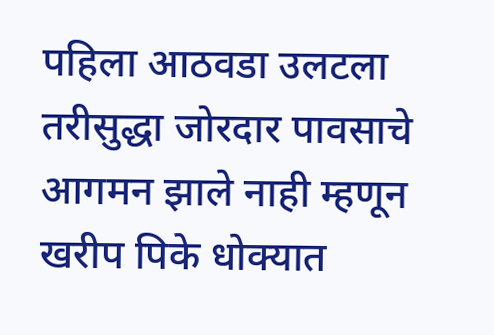पहिला आठवडा उलटला तरीसुद्धा जोरदार पावसाचे आगमन झाले नाही म्हणून खरीप पिके धोक्यात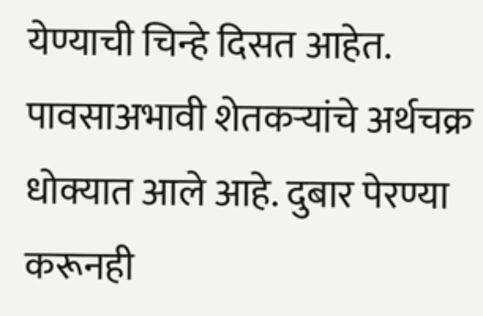येण्याची चिन्हे दिसत आहेत. पावसाअभावी शेतकऱ्यांचे अर्थचक्र धोक्यात आले आहे. दुबार पेरण्या करूनही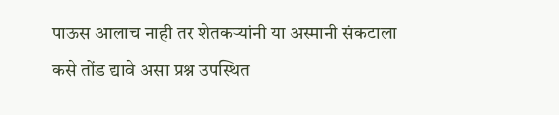पाऊस आलाच नाही तर शेतकऱ्यांनी या अस्मानी संकटाला कसे तोंड द्यावे असा प्रश्न उपस्थित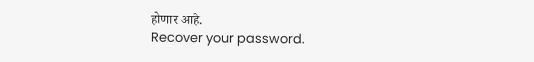होणार आहे.
Recover your password.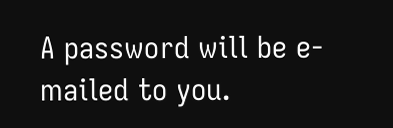A password will be e-mailed to you.